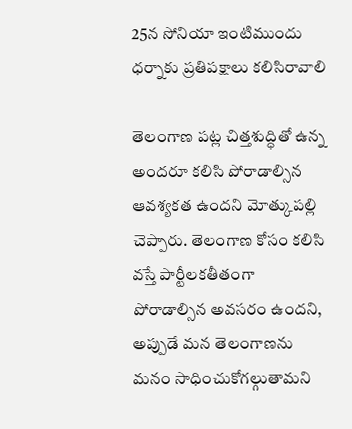25న సోనియా ఇంటిముందు ధర్నాకు ప్రతిపక్షాలు కలిసిరావాలి

తెలంగాణ పట్ల చిత్తశుద్ధితో ఉన్న అందరూ కలిసి పోరాడాల్సిన ఆవశ్యకత ఉందని మోత్కుపల్లి చెప్పారు. తెలంగాణ కోసం కలిసి వస్తే పార్టీలకతీతంగా పోరాడాల్సిన అవసరం ఉందని, అప్పుడే మన తెలంగాణను మనం సాధించుకోగల్గుతామని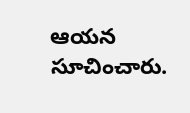ఆయన సూచించారు.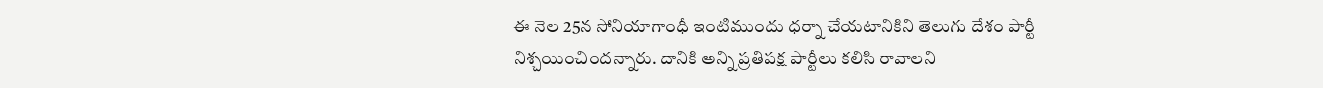ఈ నెల 25న సోనియాగాంధీ ఇంటిముందు ధర్నా చేయటానికిని తెలుగు దేశం పార్టీ నిశ్చయించిందన్నారు. దానికి అన్ని ప్రతిపక్ష పార్టీలు కలిసి రావాలని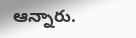ఆన్నారు.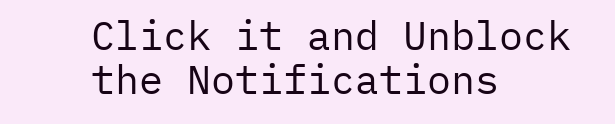Click it and Unblock the Notifications